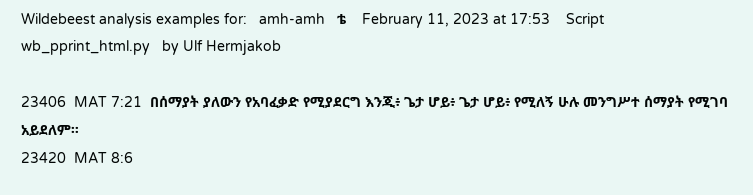Wildebeest analysis examples for:   amh-amh   ቴ    February 11, 2023 at 17:53    Script wb_pprint_html.py   by Ulf Hermjakob

23406  MAT 7:21  በሰማያት ያለውን የአባፈቃድ የሚያደርግ እንጂ፥ ጌታ ሆይ፥ ጌታ ሆይ፥ የሚለኝ ሁሉ መንግሥተ ሰማያት የሚገባ አይደለም።
23420  MAT 8:6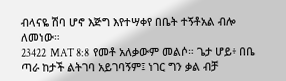ብላናዬ ሽባ ሆኖ እጅግ እየተሣቀየ በቤት ተኝቶአል ብሎ ለመነው።
23422  MAT 8:8  የመቶ አለቃውም መልሶ። ጌታ ሆይ፥ በቤ ጣራ ከታች ልትገባ አይገባኝም፤ ነገር ግን ቃል ብቻ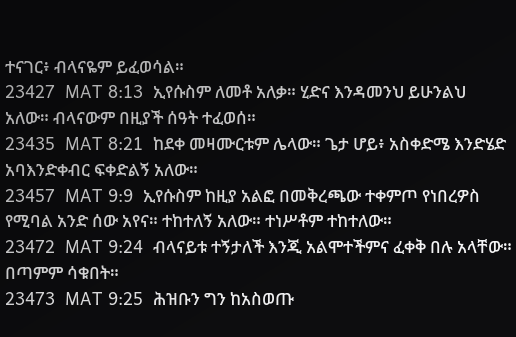ተናገር፥ ብላናዬም ይፈወሳል።
23427  MAT 8:13  ኢየሱስም ለመቶ አለቃ። ሂድና እንዳመንህ ይሁንልህ አለው። ብላናውም በዚያች ሰዓት ተፈወሰ።
23435  MAT 8:21  ከደቀ መዛሙርቱም ሌላው። ጌታ ሆይ፥ አስቀድሜ እንድሄድ አባእንድቀብር ፍቀድልኝ አለው።
23457  MAT 9:9  ኢየሱስም ከዚያ አልፎ በመቅረጫው ተቀምጦ የነበረዎስ የሚባል አንድ ሰው አየና። ተከተለኝ አለው። ተነሥቶም ተከተለው።
23472  MAT 9:24  ብላናይቱ ተኝታለች እንጂ አልሞተችምና ፈቀቅ በሉ አላቸው። በጣምም ሳቁበት።
23473  MAT 9:25  ሕዝቡን ግን ከአስወጡ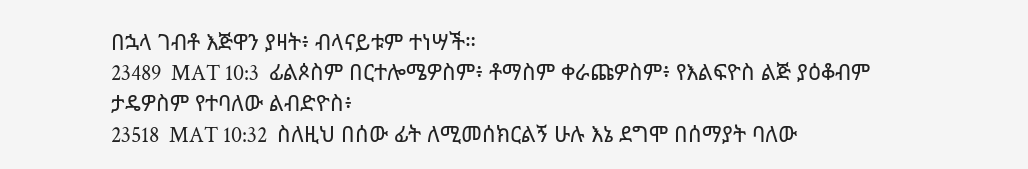በኋላ ገብቶ እጅዋን ያዛት፥ ብላናይቱም ተነሣች።
23489  MAT 10:3  ፊልጶስም በርተሎሜዎስም፥ ቶማስም ቀራጩዎስም፥ የእልፍዮስ ልጅ ያዕቆብም ታዴዎስም የተባለው ልብድዮስ፥
23518  MAT 10:32  ስለዚህ በሰው ፊት ለሚመሰክርልኝ ሁሉ እኔ ደግሞ በሰማያት ባለው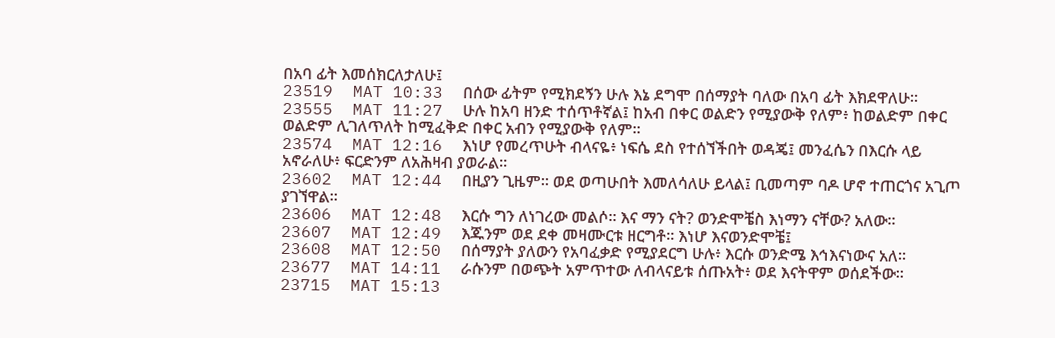በአባ ፊት እመሰክርለታለሁ፤
23519  MAT 10:33  በሰው ፊትም የሚክደኝን ሁሉ እኔ ደግሞ በሰማያት ባለው በአባ ፊት እክደዋለሁ።
23555  MAT 11:27  ሁሉ ከአባ ዘንድ ተሰጥቶኛል፤ ከአብ በቀር ወልድን የሚያውቅ የለም፥ ከወልድም በቀር ወልድም ሊገለጥለት ከሚፈቅድ በቀር አብን የሚያውቅ የለም።
23574  MAT 12:16  እነሆ የመረጥሁት ብላናዬ፥ ነፍሴ ደስ የተሰኘችበት ወዳጄ፤ መንፈሴን በእርሱ ላይ አኖራለሁ፥ ፍርድንም ለአሕዛብ ያወራል።
23602  MAT 12:44  በዚያን ጊዜም። ወደ ወጣሁበት እመለሳለሁ ይላል፤ ቢመጣም ባዶ ሆኖ ተጠርጎና አጊጦ ያገኘዋል።
23606  MAT 12:48  እርሱ ግን ለነገረው መልሶ። እና ማን ናት? ወንድሞቼስ እነማን ናቸው? አለው።
23607  MAT 12:49  እጁንም ወደ ደቀ መዛሙርቱ ዘርግቶ። እነሆ እናወንድሞቼ፤
23608  MAT 12:50  በሰማያት ያለውን የአባፈቃድ የሚያደርግ ሁሉ፥ እርሱ ወንድሜ እኅእናነውና አለ።
23677  MAT 14:11  ራሱንም በወጭት አምጥተው ለብላናይቱ ሰጡአት፥ ወደ እናትዋም ወሰደችው።
23715  MAT 15:13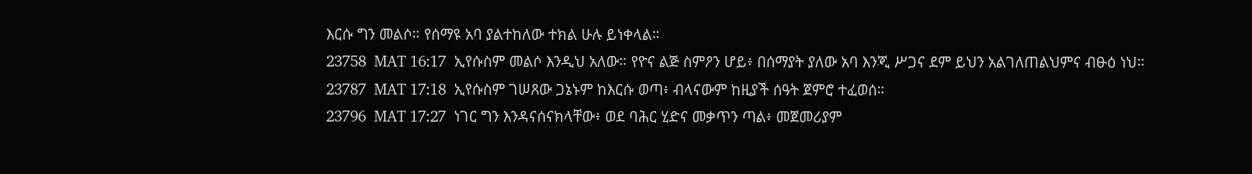እርሱ ግን መልሶ። የሰማዩ አባ ያልተከለው ተክል ሁሉ ይነቀላል።
23758  MAT 16:17  ኢየሱስም መልሶ እንዲህ አለው። የዮና ልጅ ስምዖን ሆይ፥ በሰማያት ያለው አባ እንጂ ሥጋና ደም ይህን አልገለጠልህምና ብፁዕ ነህ።
23787  MAT 17:18  ኢየሱስም ገሠጸው ጋኔኑም ከእርሱ ወጣ፥ ብላናውም ከዚያች ሰዓት ጀምሮ ተፈወሰ።
23796  MAT 17:27  ነገር ግን እንዳናሰናክላቸው፥ ወደ ባሕር ሂድና መቃጥን ጣል፥ መጀመሪያም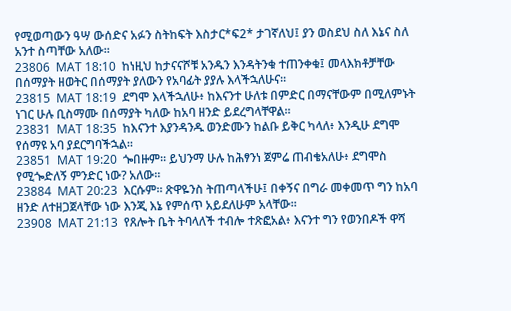የሚወጣውን ዓሣ ውሰድና አፉን ስትከፍት እስታር*ፍ2* ታገኛለህ፤ ያን ወስደህ ስለ እኔና ስለ አንተ ስጣቸው አለው።
23806  MAT 18:10  ከነዚህ ከታናናሾቹ አንዱን እንዳትንቁ ተጠንቀቁ፤ መላእክቶቻቸው በሰማያት ዘወትር በሰማያት ያለውን የአባፊት ያያሉ እላችኋለሁና።
23815  MAT 18:19  ደግሞ እላችኋለሁ፥ ከእናንተ ሁለቱ በምድር በማናቸውም በሚለምኑት ነገር ሁሉ ቢስማሙ በሰማያት ካለው ከአባ ዘንድ ይደረግላቸዋል።
23831  MAT 18:35  ከእናንተ እያንዳንዱ ወንድሙን ከልቡ ይቅር ካላለ፥ እንዲሁ ደግሞ የሰማዩ አባ ያደርግባችኋል።
23851  MAT 19:20  ጐበዙም። ይህንማ ሁሉ ከሕፃንነ ጀምሬ ጠብቄአለሁ፥ ደግሞስ የሚጐድለኝ ምንድር ነው? አለው።
23884  MAT 20:23  እርሱም። ጽዋዬንስ ትጠጣላችሁ፤ በቀኝና በግራ መቀመጥ ግን ከአባ ዘንድ ለተዘጋጀላቸው ነው እንጂ እኔ የምሰጥ አይደለሁም አላቸው።
23908  MAT 21:13  የጸሎት ቤት ትባላለች ተብሎ ተጽፎአል፥ እናንተ ግን የወንበዶች ዋሻ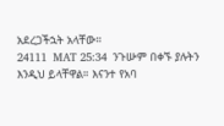አደረጋችኋት አላቸው።
24111  MAT 25:34  ንጉሡም በቀኙ ያሉትን እንዲህ ይላቸዋል። እናንተ የአባ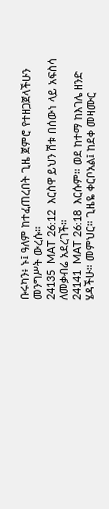ቡሩካን፥ ኑ፤ ዓለም ከተፈጠረበት ጊዜ ጀምሮ የተዘጋጀላችሁን መንግሥት ውረሱ።
24135  MAT 26:12  እርስዋ ይህን ሽቱ በሰውነ ላይ አፍስሳ ለመቃብሬ አደረገች።
24141  MAT 26:18  እርሱም። ወደ ከተማ ከእገሌ ዘንድ ሄዳችሁ። መምህር። ጊዜዬ ቀርቦአል፤ ከደቀ መዛሙር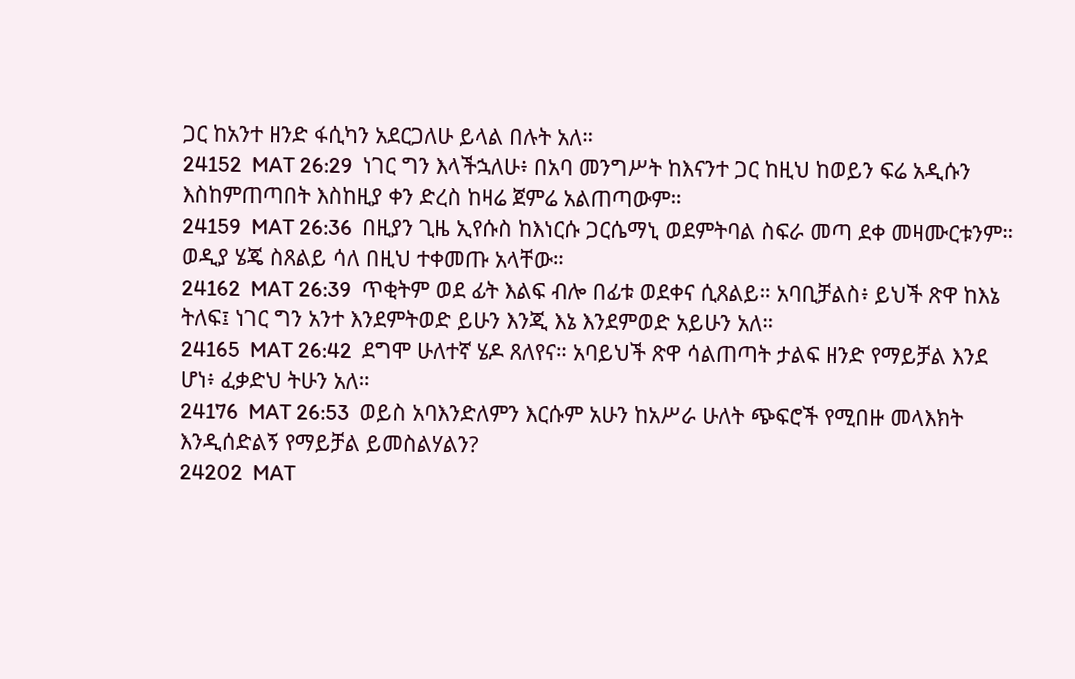ጋር ከአንተ ዘንድ ፋሲካን አደርጋለሁ ይላል በሉት አለ።
24152  MAT 26:29  ነገር ግን እላችኋለሁ፥ በአባ መንግሥት ከእናንተ ጋር ከዚህ ከወይን ፍሬ አዲሱን እስከምጠጣበት እስከዚያ ቀን ድረስ ከዛሬ ጀምሬ አልጠጣውም።
24159  MAT 26:36  በዚያን ጊዜ ኢየሱስ ከእነርሱ ጋርሴማኒ ወደምትባል ስፍራ መጣ ደቀ መዛሙርቱንም። ወዲያ ሄጄ ስጸልይ ሳለ በዚህ ተቀመጡ አላቸው።
24162  MAT 26:39  ጥቂትም ወደ ፊት እልፍ ብሎ በፊቱ ወደቀና ሲጸልይ። አባቢቻልስ፥ ይህች ጽዋ ከእኔ ትለፍ፤ ነገር ግን አንተ እንደምትወድ ይሁን እንጂ እኔ እንደምወድ አይሁን አለ።
24165  MAT 26:42  ደግሞ ሁለተኛ ሄዶ ጸለየና። አባይህች ጽዋ ሳልጠጣት ታልፍ ዘንድ የማይቻል እንደ ሆነ፥ ፈቃድህ ትሁን አለ።
24176  MAT 26:53  ወይስ አባእንድለምን እርሱም አሁን ከአሥራ ሁለት ጭፍሮች የሚበዙ መላእክት እንዲሰድልኝ የማይቻል ይመስልሃልን?
24202  MAT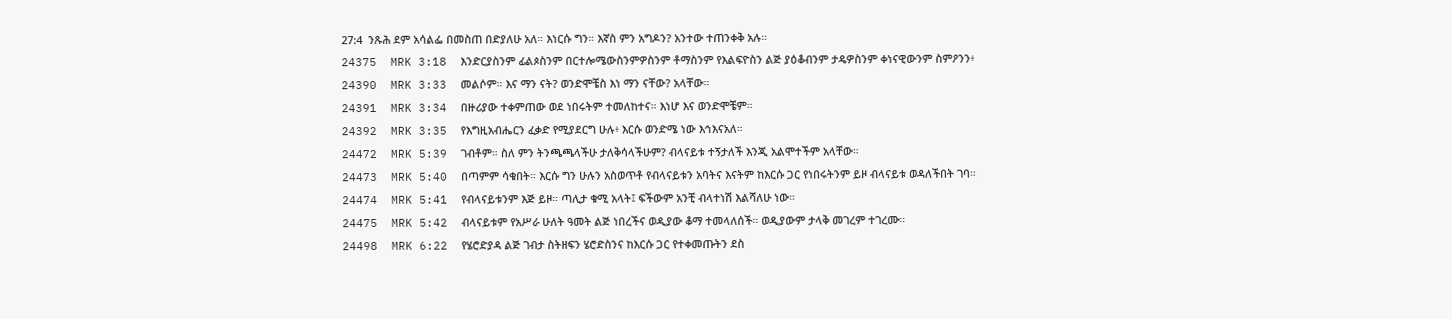27:4  ንጹሕ ደም አሳልፌ በመስጠ በድያለሁ አለ። እነርሱ ግን። እኛስ ምን አግዶን? አንተው ተጠንቀቅ አሉ።
24375  MRK 3:18  እንድርያስንም ፊልጶስንም በርተሎሜውስንምዎስንም ቶማስንም የእልፍዮስን ልጅ ያዕቆብንም ታዴዎስንም ቀነናዊውንም ስምዖንን፥
24390  MRK 3:33  መልሶም። እና ማን ናት? ወንድሞቼስ እነ ማን ናቸው? አላቸው።
24391  MRK 3:34  በዙሪያው ተቀምጠው ወደ ነበሩትም ተመለከተና። እነሆ እና ወንድሞቼም።
24392  MRK 3:35  የእግዚአብሔርን ፈቃድ የሚያደርግ ሁሉ፥ እርሱ ወንድሜ ነው እኅእናአለ።
24472  MRK 5:39  ገብቶም። ስለ ምን ትንጫጫላችሁ ታለቅሳላችሁም? ብላናይቱ ተኝታለች እንጂ አልሞተችም አላቸው።
24473  MRK 5:40  በጣምም ሳቁበት። እርሱ ግን ሁሉን አስወጥቶ የብላናይቱን አባትና እናትም ከእርሱ ጋር የነበሩትንም ይዞ ብላናይቱ ወዳለችበት ገባ።
24474  MRK 5:41  የብላናይቱንም እጅ ይዞ። ጣሊታ ቁሚ አላት፤ ፍችውም አንቺ ብላተነሽ እልሻለሁ ነው።
24475  MRK 5:42  ብላናይቱም የአሥራ ሁለት ዓመት ልጅ ነበረችና ወዲያው ቆማ ተመላለሰች። ወዲያውም ታላቅ መገረም ተገረሙ።
24498  MRK 6:22  የሄሮድያዳ ልጅ ገብታ ስትዘፍን ሄሮድስንና ከእርሱ ጋር የተቀመጡትን ደስ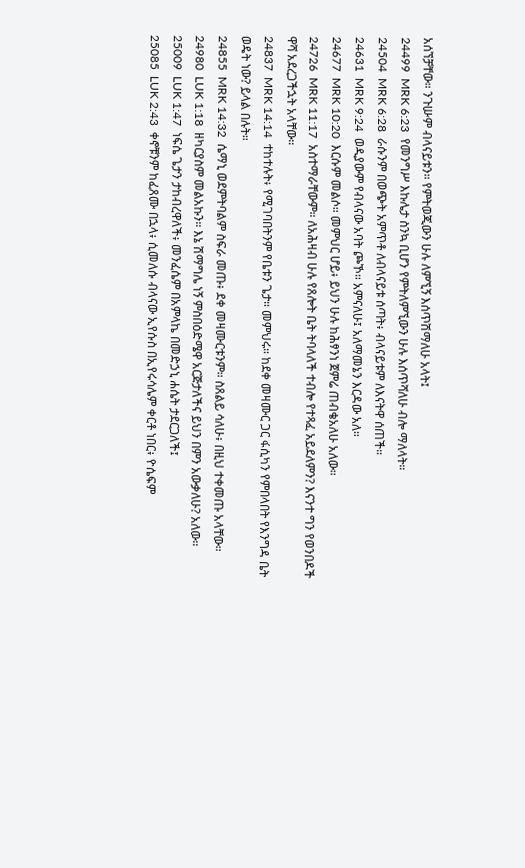አሰኘቻቸው። ንጉሡም ብላናይቱን። የምትወጂውን ሁሉ ለምኚኝ እሰጥሽማለሁ አላት፤
24499  MRK 6:23  የመንግሥ እኩሌታ ስንኳ ቢሆን የምትለምኚውን ሁሉ እሰጥሻለሁ ብሎ ማለላት።
24504  MRK 6:28  ራሱንም በወጭት አምጥቶ ለብላናይቱ ሰጣት፥ ብላናይቱም ለእናትዋ ሰጠች።
24631  MRK 9:24  ወዲያውም የብላናው አባት ጮኾ። አምናለሁ፤ አለማመኔን እርዳው አለ።
24677  MRK 10:20  እርሱም መልሶ። መምህር ሆይ፥ ይህን ሁሉ ከሕፃንነ ጀምሬ ጠብቄአለሁ አለው።
24726  MRK 11:17  አስተማራቸውም። ለአሕዛብ ሁሉ የጸሎት ቤት ትባላለች ተብሎ የተጻፈ አይደለምን? እናንተ ግን የወንበዶች ዋሻ አደረጋችኋት አላቸው።
24837  MRK 14:14  ተከተሉት፥ የሚገባበትንም የቤቱን ጌታ። መምህሩ። ከደቀ መዛሙር ጋር ፋሲካን የምበላበት የእንግዳ ቤት ወዴት ነው? ይላል በሉት።
24855  MRK 14:32  ሴማኒ ወደምትባልም ስፍራ መጡ፥ ደቀ መዛሙርቱንም። ስጸልይ ሳለሁ፥ በዚህ ተቀመጡ አላቸው።
24980  LUK 1:18  ዘካርያስም መልአኩን። እኔ ሽማግሌ ነኝ ምስበዕድሜዋ አርጅታለችና ይህን በምን አውቃለሁ? አለው።
25009  LUK 1:47  ነፍሴ ጌታን ታከብረዋለች፥ መንፈሴም በአምላኬ በመድኃኒ ሐሴት ታደርጋለች፤
25085  LUK 2:43  ቀኖቹንም ከፈጸሙ በኋላ፥ ሲመለሱ ብላናው ኢየሱስ በኢየሩሳሌም ቀርቶ ነበር፥ ዮሴፍም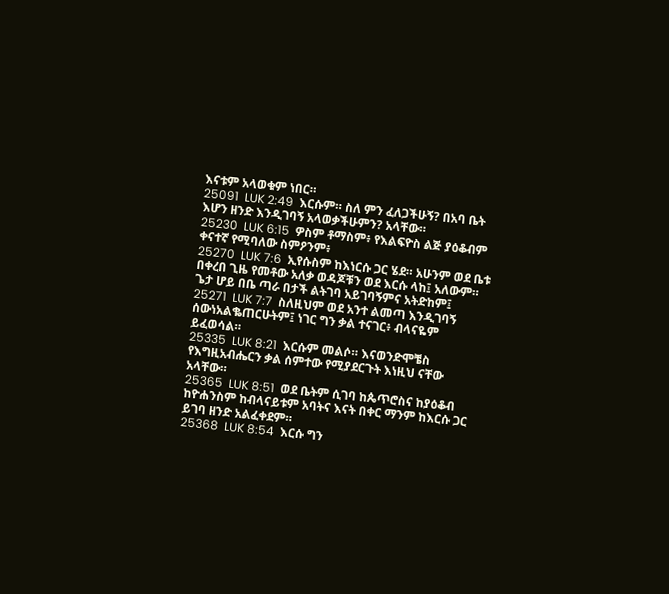እናቱም አላወቁም ነበር።
25091  LUK 2:49  እርሱም። ስለ ምን ፈለጋችሁኝ? በአባ ቤት እሆን ዘንድ እንዲገባኝ አላወቃችሁምን? አላቸው።
25230  LUK 6:15  ዎስም ቶማስም፥ የእልፍዮስ ልጅ ያዕቆብም ቀናተኛ የሚባለው ስምዖንም፥
25270  LUK 7:6  ኢየሱስም ከእነርሱ ጋር ሄደ። አሁንም ወደ ቤቱ በቀረበ ጊዜ የመቶው አለቃ ወዳጆቹን ወደ እርሱ ላከ፤ አለውም። ጌታ ሆይ በቤ ጣራ በታች ልትገባ አይገባኝምና አትድከም፤
25271  LUK 7:7  ስለዚህም ወደ አንተ ልመጣ እንዲገባኝ ሰውነአልቈጠርሁትም፤ ነገር ግን ቃል ተናገር፥ ብላናዬም ይፈወሳል።
25335  LUK 8:21  እርሱም መልሶ። እናወንድሞቼስ የእግዚአብሔርን ቃል ሰምተው የሚያደርጉት እነዚህ ናቸው አላቸው።
25365  LUK 8:51  ወደ ቤትም ሲገባ ከጴጥሮስና ከያዕቆብ ከዮሐንስም ከብላናይቱም አባትና እናት በቀር ማንም ከእርሱ ጋር ይገባ ዘንድ አልፈቀደም።
25368  LUK 8:54  እርሱ ግን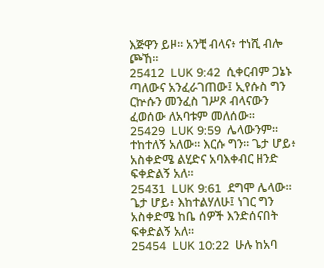እጅዋን ይዞ። አንቺ ብላና፥ ተነሺ ብሎ ጮኸ።
25412  LUK 9:42  ሲቀርብም ጋኔኑ ጣለውና አንፈራገጠው፤ ኢየሱስ ግን ርኵሱን መንፈስ ገሥጾ ብላናውን ፈወሰው ለአባቱም መለሰው።
25429  LUK 9:59  ሌላውንም። ተከተለኝ አለው። እርሱ ግን። ጌታ ሆይ፥ አስቀድሜ ልሂድና አባእቀብር ዘንድ ፍቀድልኝ አለ።
25431  LUK 9:61  ደግሞ ሌላው። ጌታ ሆይ፥ እከተልሃለሁ፤ ነገር ግን አስቀድሜ ከቤ ሰዎች እንድሰናበት ፍቀድልኝ አለ።
25454  LUK 10:22  ሁሉ ከአባ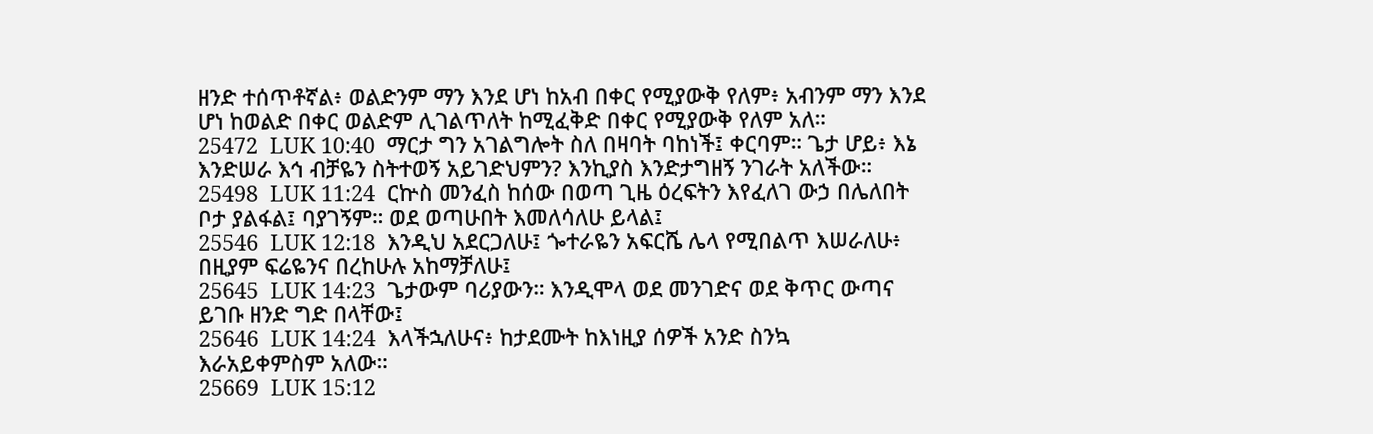ዘንድ ተሰጥቶኛል፥ ወልድንም ማን እንደ ሆነ ከአብ በቀር የሚያውቅ የለም፥ አብንም ማን እንደ ሆነ ከወልድ በቀር ወልድም ሊገልጥለት ከሚፈቅድ በቀር የሚያውቅ የለም አለ።
25472  LUK 10:40  ማርታ ግን አገልግሎት ስለ በዛባት ባከነች፤ ቀርባም። ጌታ ሆይ፥ እኔ እንድሠራ እኅ ብቻዬን ስትተወኝ አይገድህምን? እንኪያስ እንድታግዘኝ ንገራት አለችው።
25498  LUK 11:24  ርኵስ መንፈስ ከሰው በወጣ ጊዜ ዕረፍትን እየፈለገ ውኃ በሌለበት ቦታ ያልፋል፤ ባያገኝም። ወደ ወጣሁበት እመለሳለሁ ይላል፤
25546  LUK 12:18  እንዲህ አደርጋለሁ፤ ጐተራዬን አፍርሼ ሌላ የሚበልጥ እሠራለሁ፥ በዚያም ፍሬዬንና በረከሁሉ አከማቻለሁ፤
25645  LUK 14:23  ጌታውም ባሪያውን። እንዲሞላ ወደ መንገድና ወደ ቅጥር ውጣና ይገቡ ዘንድ ግድ በላቸው፤
25646  LUK 14:24  እላችኋለሁና፥ ከታደሙት ከእነዚያ ሰዎች አንድ ስንኳ እራአይቀምስም አለው።
25669  LUK 15:12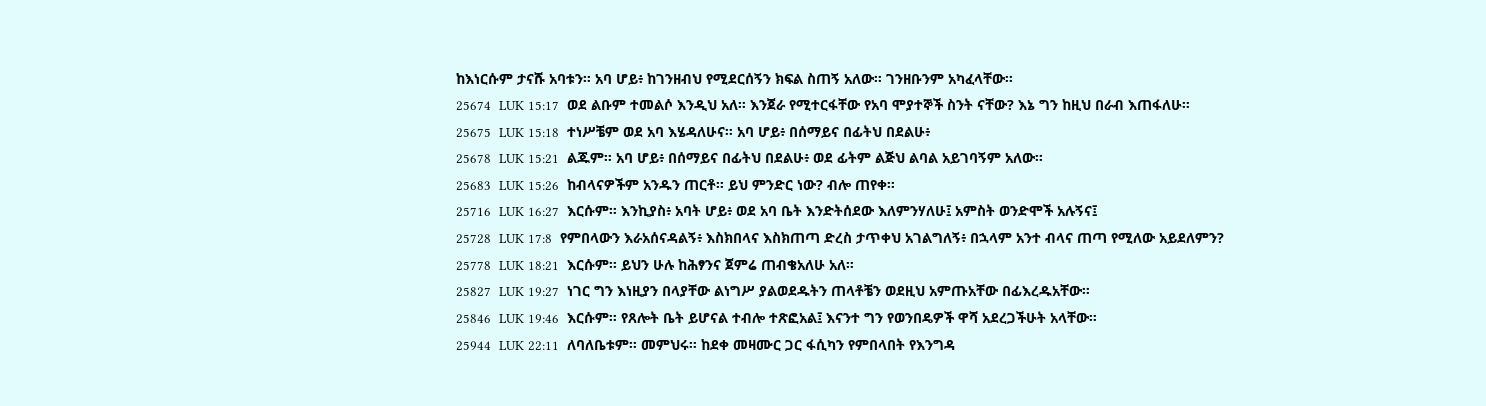ከእነርሱም ታናሹ አባቱን። አባ ሆይ፥ ከገንዘብህ የሚደርሰኝን ክፍል ስጠኝ አለው። ገንዘቡንም አካፈላቸው።
25674  LUK 15:17  ወደ ልቡም ተመልሶ እንዲህ አለ። እንጀራ የሚተርፋቸው የአባ ሞያተኞች ስንት ናቸው? እኔ ግን ከዚህ በራብ እጠፋለሁ።
25675  LUK 15:18  ተነሥቼም ወደ አባ እሄዳለሁና። አባ ሆይ፥ በሰማይና በፊትህ በደልሁ፥
25678  LUK 15:21  ልጁም። አባ ሆይ፥ በሰማይና በፊትህ በደልሁ፥ ወደ ፊትም ልጅህ ልባል አይገባኝም አለው።
25683  LUK 15:26  ከብላናዎችም አንዱን ጠርቶ። ይህ ምንድር ነው? ብሎ ጠየቀ።
25716  LUK 16:27  እርሱም። እንኪያስ፥ አባት ሆይ፥ ወደ አባ ቤት እንድትሰደው እለምንሃለሁ፤ አምስት ወንድሞች አሉኝና፤
25728  LUK 17:8  የምበላውን እራአሰናዳልኝ፥ እስክበላና እስክጠጣ ድረስ ታጥቀህ አገልግለኝ፥ በኋላም አንተ ብላና ጠጣ የሚለው አይደለምን?
25778  LUK 18:21  እርሱም። ይህን ሁሉ ከሕፃንና ጀምሬ ጠብቄአለሁ አለ።
25827  LUK 19:27  ነገር ግን እነዚያን በላያቸው ልነግሥ ያልወደዱትን ጠላቶቼን ወደዚህ አምጡአቸው በፊእረዱአቸው።
25846  LUK 19:46  እርሱም። የጸሎት ቤት ይሆናል ተብሎ ተጽፎአል፤ እናንተ ግን የወንበዴዎች ዋሻ አደረጋችሁት አላቸው።
25944  LUK 22:11  ለባለቤቱም። መምህሩ። ከደቀ መዛሙር ጋር ፋሲካን የምበላበት የእንግዳ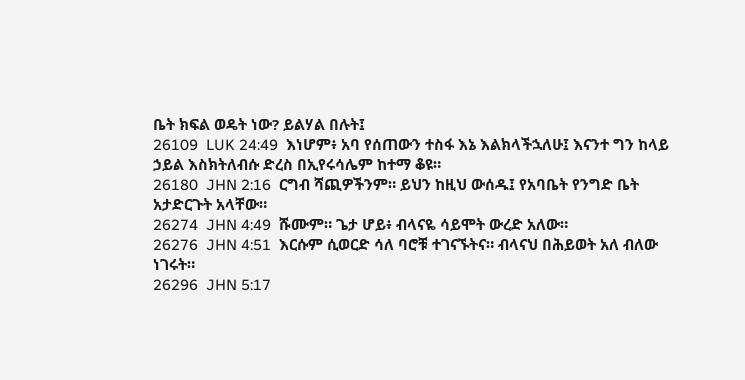ቤት ክፍል ወዴት ነው? ይልሃል በሉት፤
26109  LUK 24:49  እነሆም፥ አባ የሰጠውን ተስፋ እኔ እልክላችኋለሁ፤ እናንተ ግን ከላይ ኃይል እስክትለብሱ ድረስ በኢየሩሳሌም ከተማ ቆዩ።
26180  JHN 2:16  ርግብ ሻጪዎችንም። ይህን ከዚህ ውሰዱ፤ የአባቤት የንግድ ቤት አታድርጉት አላቸው።
26274  JHN 4:49  ሹሙም። ጌታ ሆይ፥ ብላናዬ ሳይሞት ውረድ አለው።
26276  JHN 4:51  እርሱም ሲወርድ ሳለ ባሮቹ ተገናኙትና። ብላናህ በሕይወት አለ ብለው ነገሩት።
26296  JHN 5:17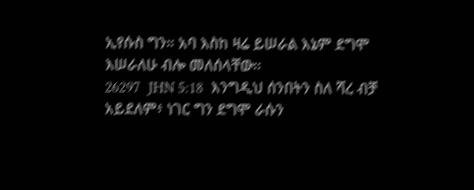ኢየሱስ ግን። አባ እስከ ዛሬ ይሠራል እኔም ደግሞ እሠራለሁ ብሎ መለሰላቸው።
26297  JHN 5:18  እንግዲህ ሰንበትን ስለ ሻረ ብቻ አይደለም፥ ነገር ግን ደግሞ ራሱን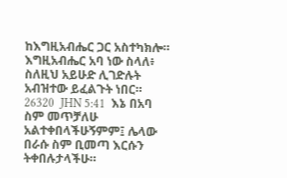ከእግዚአብሔር ጋር አስተካክሎ። እግዚአብሔር አባ ነው ስላለ፥ ስለዚህ አይሁድ ሊገድሉት አብዝተው ይፈልጉት ነበር።
26320  JHN 5:41  እኔ በአባ ስም መጥቻለሁ አልተቀበላችሁኝምም፤ ሌላው በራሱ ስም ቢመጣ እርሱን ትቀበሉታላችሁ።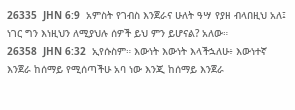26335  JHN 6:9  አምስት የገብስ እንጀራና ሁለት ዓሣ የያዘ ብላበዚህ አለ፤ ነገር ግን እነዚህን ለሚያህሉ ሰዎች ይህ ምን ይሆናል? አለው።
26358  JHN 6:32  ኢየሱስም። እውነት እውነት እላችኋለሁ፥ እውነተኛ እንጀራ ከሰማይ የሚሰጣችሁ አባ ነው እንጂ ከሰማይ እንጀራ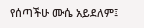የሰጣችሁ ሙሴ አይደለም፤